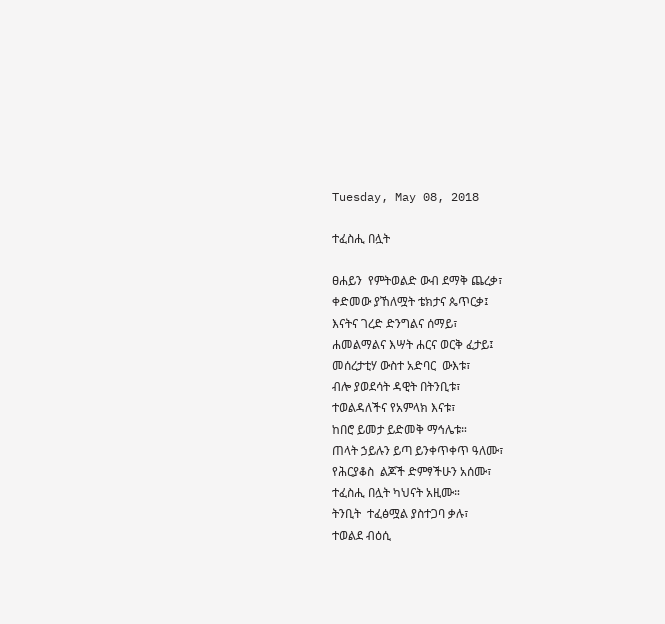Tuesday, May 08, 2018

ተፈስሒ በሏት

ፀሐይን  የምትወልድ ውብ ደማቅ ጨረቃ፣
ቀድመው ያኸለሟት ቴክታና ጴጥርቃ፤
እናትና ገረድ ድንግልና ሰማይ፣
ሐመልማልና እሣት ሐርና ወርቅ ፈታይ፤
መሰረታቲሃ ውስተ አድባር  ውእቱ፣
ብሎ ያወደሳት ዳዊት በትንቢቱ፣
ተወልዳለችና የአምላክ እናቱ፣
ከበሮ ይመታ ይድመቅ ማኅሌቱ።
ጠላት ኃይሉን ይጣ ይንቀጥቀጥ ዓለሙ፣
የሕርያቆስ  ልጆች ድምፃችሁን አሰሙ፣
ተፈስሒ በሏት ካህናት አዚሙ።
ትንቢት  ተፈፅሟል ያስተጋባ ቃሉ፣
ተወልደ ብዕሲ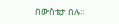በውስቴታ በሉ።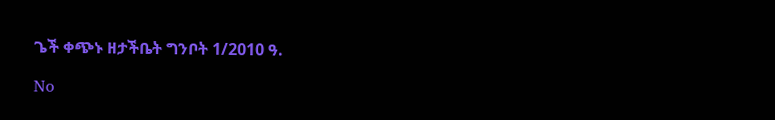ጌች ቀጭኑ ዘታችቤት ግንቦት 1/2010 ዓ.

No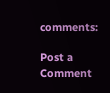comments:

Post a Comment